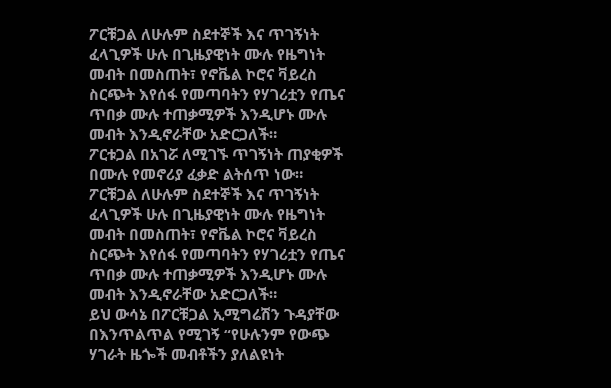ፖርቹጋል ለሁሉም ስደተኞች እና ጥገኝነት ፈላጊዎች ሁሉ በጊዜያዊነት ሙሉ የዜግነት መብት በመስጠት፣ የኖቬል ኮሮና ቫይረስ ስርጭት እየሰፋ የመጣባትን የሃገሪቷን የጤና ጥበቃ ሙሉ ተጠቃሚዎች እንዲሆኑ ሙሉ መብት እንዲኖራቸው አድርጋለች።
ፖርቱጋል በአገሯ ለሚገኙ ጥገኝነት ጠያቂዎች በሙሉ የመኖሪያ ፈቃድ ልትሰጥ ነው።
ፖርቹጋል ለሁሉም ስደተኞች እና ጥገኝነት ፈላጊዎች ሁሉ በጊዜያዊነት ሙሉ የዜግነት መብት በመስጠት፣ የኖቬል ኮሮና ቫይረስ ስርጭት እየሰፋ የመጣባትን የሃገሪቷን የጤና ጥበቃ ሙሉ ተጠቃሚዎች እንዲሆኑ ሙሉ መብት እንዲኖራቸው አድርጋለች።
ይህ ውሳኔ በፖርቹጋል ኢሚግሬሽን ጉዳያቸው በእንጥልጥል የሚገኝ “የሁሉንም የውጭ ሃገራት ዜጐች መብቶችን ያለልዩነት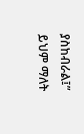ያስከብራል፤” ይህም ማለት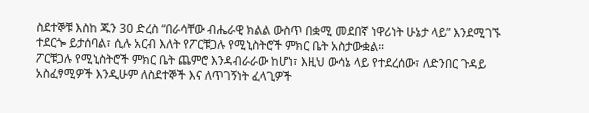ስደተኞቹ እስከ ጁን 30 ድረስ “በራሳቸው ብሔራዊ ክልል ውስጥ በቋሚ መደበኛ ነዋሪነት ሁኔታ ላይ” እንደሚገኙ ተደርጐ ይታሰባል፣ ሲሉ አርብ እለት የፖርቹጋሉ የሚኒስትሮች ምክር ቤት አስታውቋል።
ፖርቹጋሉ የሚኒስትሮች ምክር ቤት ጨምሮ እንዳብራራው ከሆነ፣ እዚህ ውሳኔ ላይ የተደረሰው፣ ለድንበር ጉዳይ አስፈፃሚዎች እንዲሁም ለስደተኞች እና ለጥገኝነት ፈላጊዎች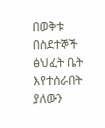በወቅቱ በስደተኞች ፅህፈት ቤት እየተሰራበት ያለውን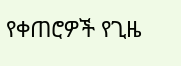የቀጠሮዎች የጊዜ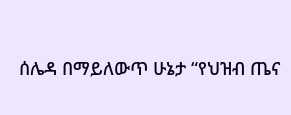ሰሌዳ በማይለውጥ ሁኔታ “የህዝብ ጤና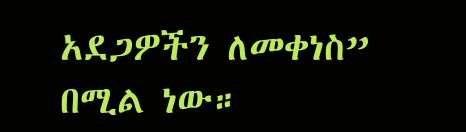አደጋዎችን ለመቀነስ” በሚል ነው።